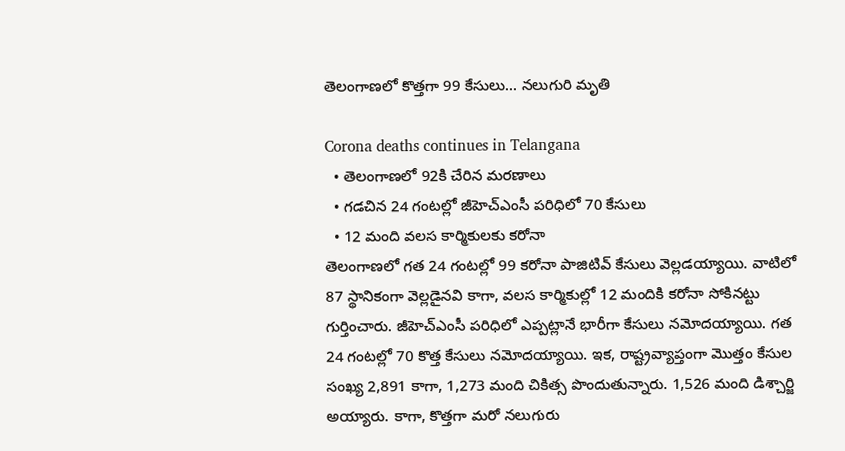తెలంగాణలో కొత్తగా 99 కేసులు... నలుగురి మృతి

Corona deaths continues in Telangana
  • తెలంగాణలో 92కి చేరిన మరణాలు
  • గడచిన 24 గంటల్లో జీహెచ్ఎంసీ పరిధిలో 70 కేసులు
  • 12 మంది వలస కార్మికులకు కరోనా
తెలంగాణలో గత 24 గంటల్లో 99 కరోనా పాజిటివ్ కేసులు వెల్లడయ్యాయి. వాటిలో 87 స్థానికంగా వెల్లడైనవి కాగా, వలస కార్మికుల్లో 12 మందికి కరోనా సోకినట్టు గుర్తించారు. జీహెచ్ఎంసీ పరిధిలో ఎప్పట్లానే భారీగా కేసులు నమోదయ్యాయి. గత 24 గంటల్లో 70 కొత్త కేసులు నమోదయ్యాయి. ఇక, రాష్ట్రవ్యాప్తంగా మొత్తం కేసుల సంఖ్య 2,891 కాగా, 1,273 మంది చికిత్స పొందుతున్నారు. 1,526 మంది డిశ్చార్జి అయ్యారు. కాగా, కొత్తగా మరో నలుగురు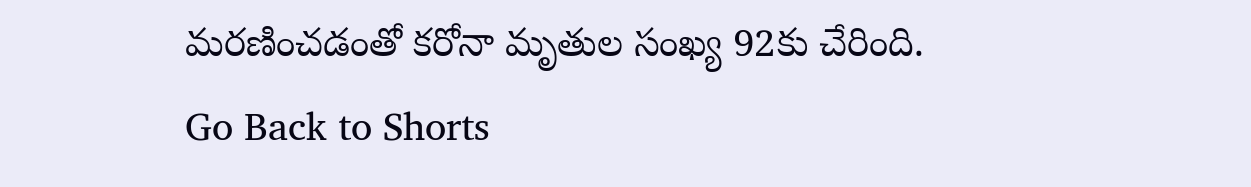మరణించడంతో కరోనా మృతుల సంఖ్య 92కు చేరింది.
Go Back to Shorts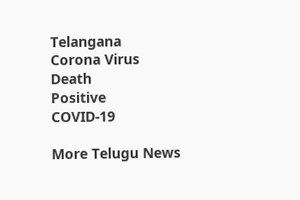Telangana
Corona Virus
Death
Positive
COVID-19

More Telugu News